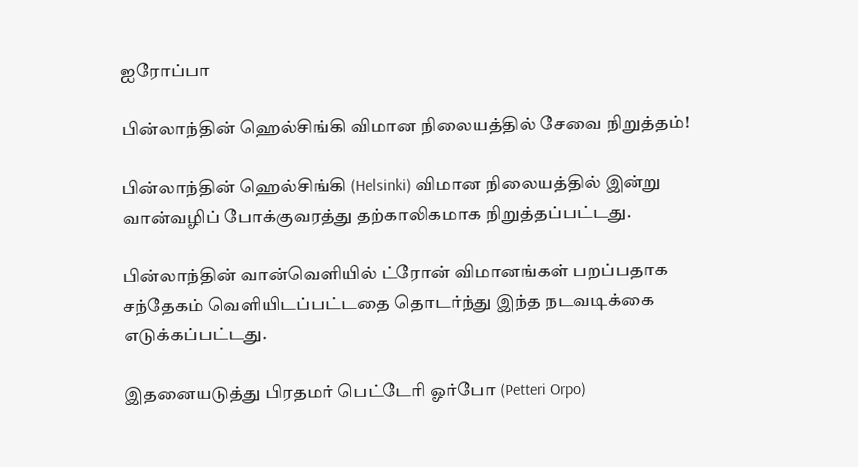ஐரோப்பா

பின்லாந்தின் ஹெல்சிங்கி விமான நிலையத்தில் சேவை நிறுத்தம்!

பின்லாந்தின் ஹெல்சிங்கி (Helsinki) விமான நிலையத்தில் இன்று வான்வழிப் போக்குவரத்து தற்காலிகமாக நிறுத்தப்பட்டது.

பின்லாந்தின் வான்வெளியில் ட்ரோன் விமானங்கள் பறப்பதாக சந்தேகம் வெளியிடப்பட்டதை தொடர்ந்து இந்த நடவடிக்கை எடுக்கப்பட்டது.

இதனையடுத்து பிரதமர் பெட்டேரி ஓர்போ (Petteri Orpo)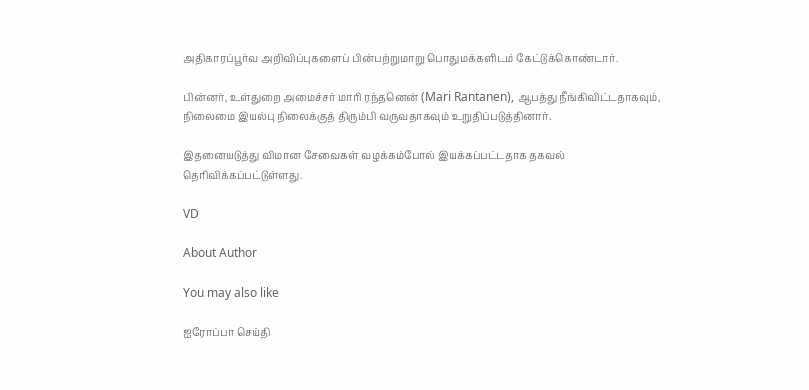அதிகாரப்பூர்வ அறிவிப்புகளைப் பின்பற்றுமாறு பொதுமக்களிடம் கேட்டுக்கொண்டார்.

பின்னர், உள்துறை அமைச்சர் மாரி ரந்தனென் (Mari Rantanen), ஆபத்து நீங்கிவிட்டதாகவும், நிலைமை இயல்பு நிலைக்குத் திரும்பி வருவதாகவும் உறுதிப்படுத்தினார்.

இதனையடுத்து விமான சேவைகள் வழக்கம்போல் இயக்கப்பட்டதாக தகவல் தெரிவிக்கப்பட்டுள்ளது.

VD

About Author

You may also like

ஐரோப்பா செய்தி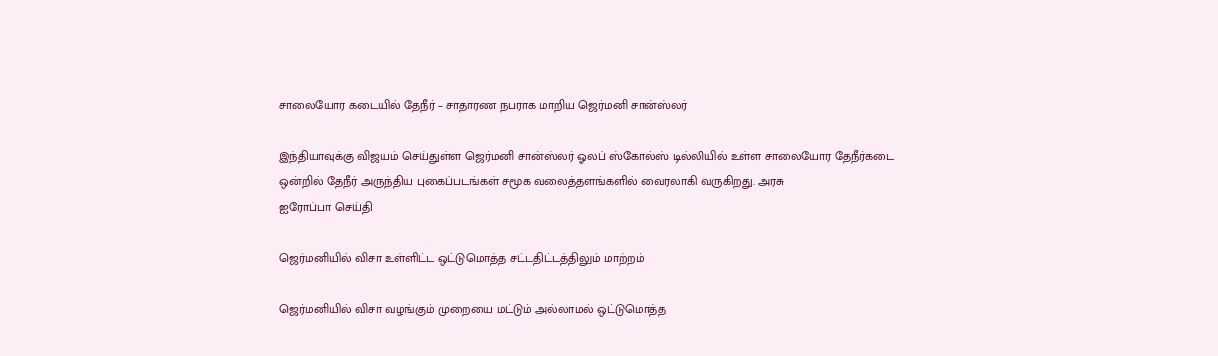சாலையோர கடையில் தேநீர் – சாதாரண நபராக மாறிய ஜெர்மனி சான்ஸ்லர்

இந்தியாவுக்கு விஜயம் செய்துள்ள ஜெர்மனி சான்ஸ்லர் ஓலப் ஸ்கோல்ஸ் டில்லியில் உள்ள சாலையோர தேநீர்கடை ஒன்றில் தேநீர் அருந்திய புகைப்படங்கள் சமூக வலைத்தளங்களில் வைரலாகி வருகிறது. அரசு
ஐரோப்பா செய்தி

ஜெர்மனியில் விசா உள்ளிட்ட ஒட்டுமொத்த சட்டதிட்டத்திலும் மாற்றம்

ஜெர்மனியில் விசா வழங்கும் முறையை மட்டும் அல்லாமல் ஒட்டுமொத்த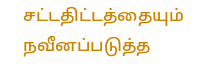சட்டதிட்டத்தையும் நவீனப்படுத்த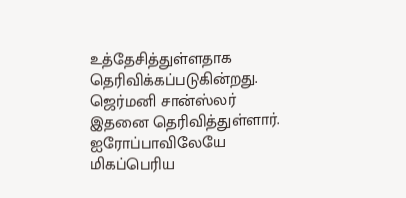உத்தேசித்துள்ளதாக தெரிவிக்கப்படுகின்றது. ஜெர்மனி சான்ஸ்லர் இதனை தெரிவித்துள்ளார். ஐரோப்பாவிலேயே மிகப்பெரிய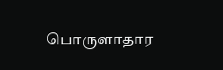பொருளாதார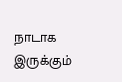நாடாக இருக்கும்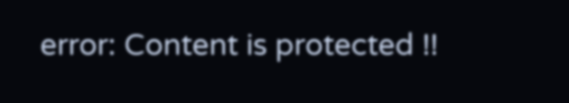error: Content is protected !!